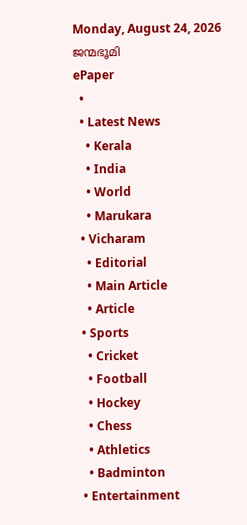Monday, August 24, 2026
ജന്മഭൂമി
ePaper
  •
  • Latest News
    • Kerala
    • India
    • World
    • Marukara
  • Vicharam
    • Editorial
    • Main Article
    • Article
  • Sports
    • Cricket
    • Football
    • Hockey
    • Chess
    • Athletics
    • Badminton
  • Entertainment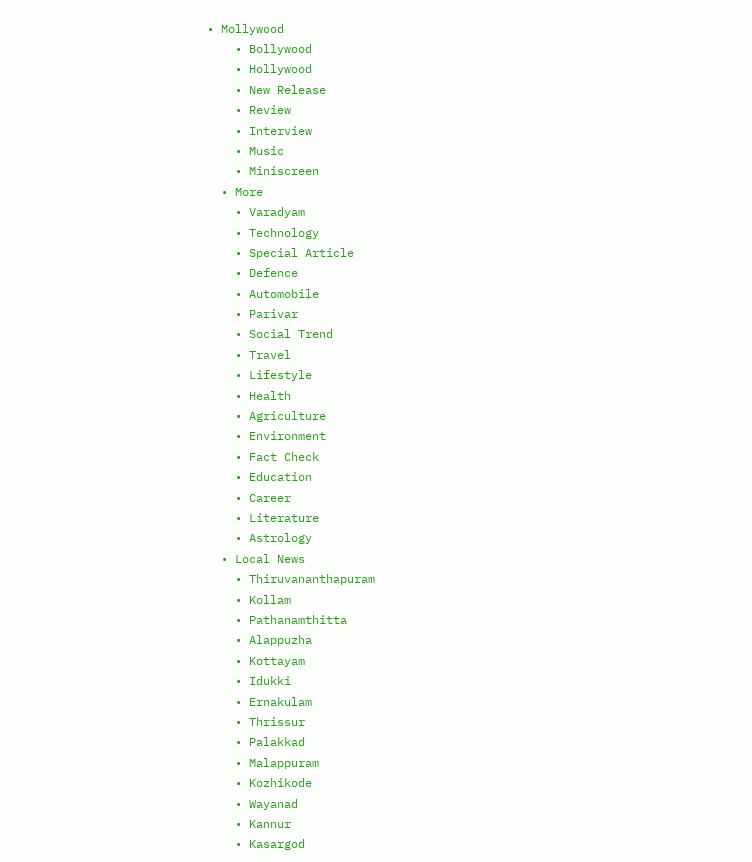• Mollywood
    • Bollywood
    • Hollywood
    • New Release
    • Review
    • Interview
    • Music
    • Miniscreen
  • More
    • Varadyam
    • Technology
    • Special Article
    • Defence
    • Automobile
    • Parivar
    • Social Trend
    • Travel
    • Lifestyle
    • Health
    • Agriculture
    • Environment
    • Fact Check
    • Education
    • Career
    • Literature
    • Astrology
  • Local News
    • Thiruvananthapuram
    • Kollam
    • Pathanamthitta
    • Alappuzha
    • Kottayam
    • Idukki
    • Ernakulam
    • Thrissur
    • Palakkad
    • Malappuram
    • Kozhikode
    • Wayanad
    • Kannur
    • Kasargod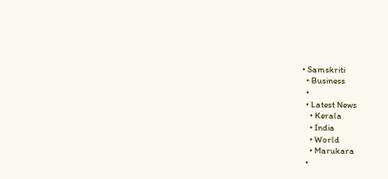• Samskriti
  • Business
  •
  • Latest News
    • Kerala
    • India
    • World
    • Marukara
  •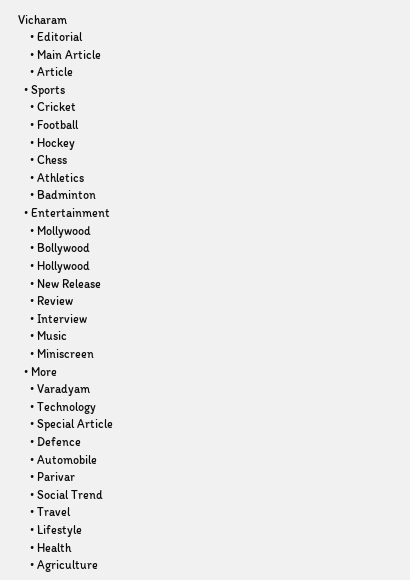Vicharam
    • Editorial
    • Main Article
    • Article
  • Sports
    • Cricket
    • Football
    • Hockey
    • Chess
    • Athletics
    • Badminton
  • Entertainment
    • Mollywood
    • Bollywood
    • Hollywood
    • New Release
    • Review
    • Interview
    • Music
    • Miniscreen
  • More
    • Varadyam
    • Technology
    • Special Article
    • Defence
    • Automobile
    • Parivar
    • Social Trend
    • Travel
    • Lifestyle
    • Health
    • Agriculture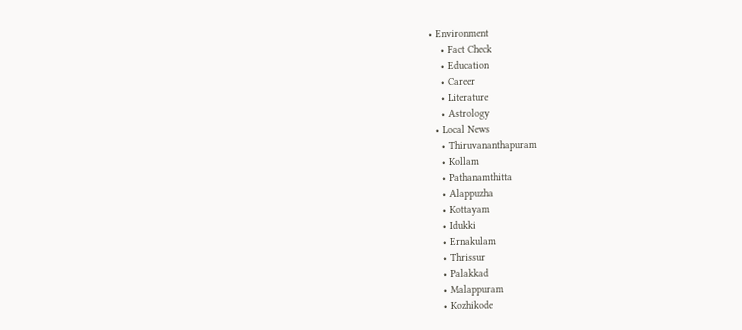• Environment
    • Fact Check
    • Education
    • Career
    • Literature
    • Astrology
  • Local News
    • Thiruvananthapuram
    • Kollam
    • Pathanamthitta
    • Alappuzha
    • Kottayam
    • Idukki
    • Ernakulam
    • Thrissur
    • Palakkad
    • Malappuram
    • Kozhikode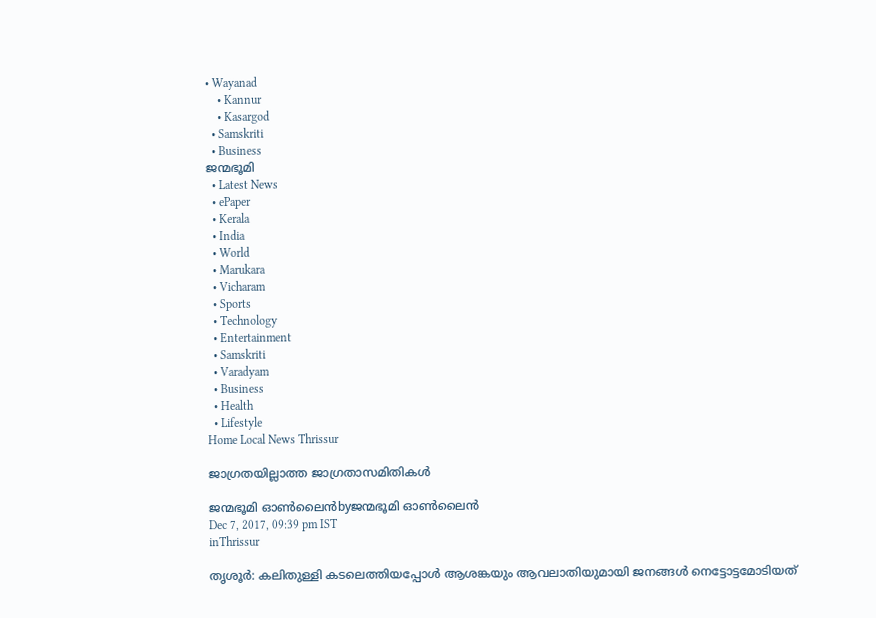• Wayanad
    • Kannur
    • Kasargod
  • Samskriti
  • Business
ജന്മഭൂമി
  • Latest News
  • ePaper
  • Kerala
  • India
  • World
  • Marukara
  • Vicharam
  • Sports
  • Technology
  • Entertainment
  • Samskriti
  • Varadyam
  • Business
  • Health
  • Lifestyle
Home Local News Thrissur

ജാഗ്രതയില്ലാത്ത ജാഗ്രതാസമിതികള്‍

ജന്മഭൂമി ഓണ്‍ലൈന്‍byജന്മഭൂമി ഓണ്‍ലൈന്‍
Dec 7, 2017, 09:39 pm IST
inThrissur

തൃശൂര്‍: കലിതുള്ളി കടലെത്തിയപ്പോള്‍ ആശങ്കയും ആവലാതിയുമായി ജനങ്ങള്‍ നെട്ടോട്ടമോടിയത്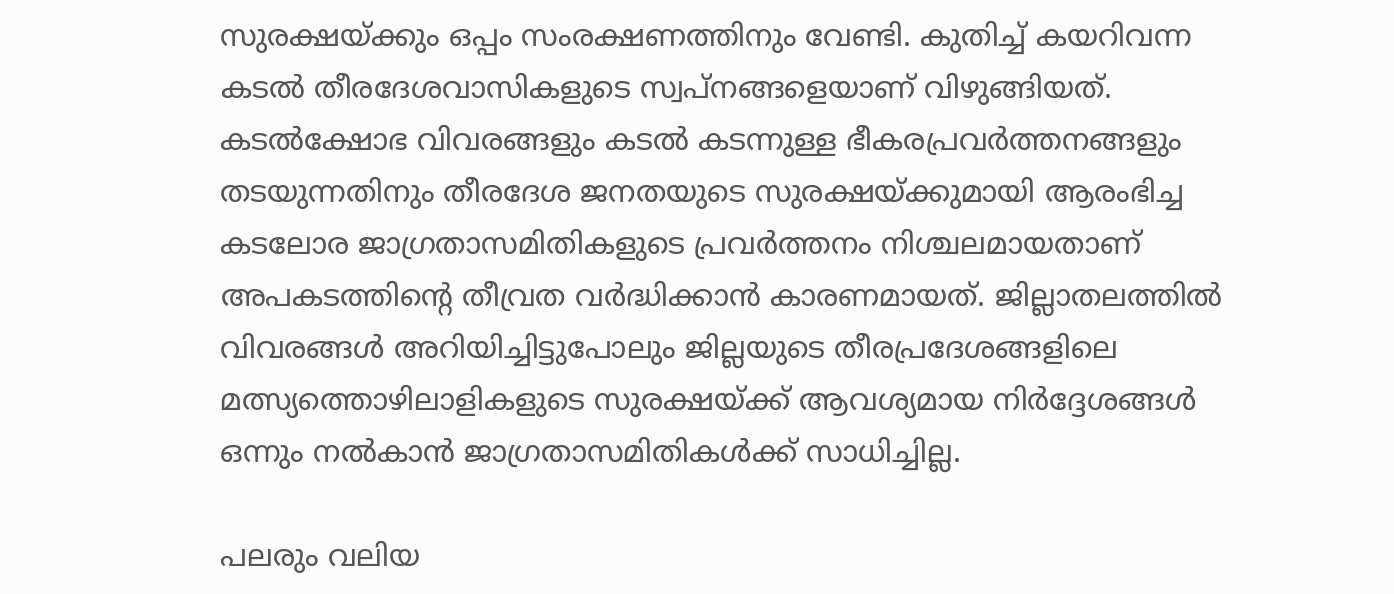സുരക്ഷയ്‌ക്കും ഒപ്പം സംരക്ഷണത്തിനും വേണ്ടി. കുതിച്ച് കയറിവന്ന കടല്‍ തീരദേശവാസികളുടെ സ്വപ്‌നങ്ങളെയാണ് വിഴുങ്ങിയത്. കടല്‍ക്ഷോഭ വിവരങ്ങളും കടല്‍ കടന്നുള്ള ഭീകരപ്രവര്‍ത്തനങ്ങളും തടയുന്നതിനും തീരദേശ ജനതയുടെ സുരക്ഷയ്‌ക്കുമായി ആരംഭിച്ച കടലോര ജാഗ്രതാസമിതികളുടെ പ്രവര്‍ത്തനം നിശ്ചലമായതാണ് അപകടത്തിന്റെ തീവ്രത വര്‍ദ്ധിക്കാന്‍ കാരണമായത്. ജില്ലാതലത്തില്‍ വിവരങ്ങള്‍ അറിയിച്ചിട്ടുപോലും ജില്ലയുടെ തീരപ്രദേശങ്ങളിലെ മത്സ്യത്തൊഴിലാളികളുടെ സുരക്ഷയ്‌ക്ക് ആവശ്യമായ നിര്‍ദ്ദേശങ്ങള്‍ ഒന്നും നല്‍കാന്‍ ജാഗ്രതാസമിതികള്‍ക്ക് സാധിച്ചില്ല.

പലരും വലിയ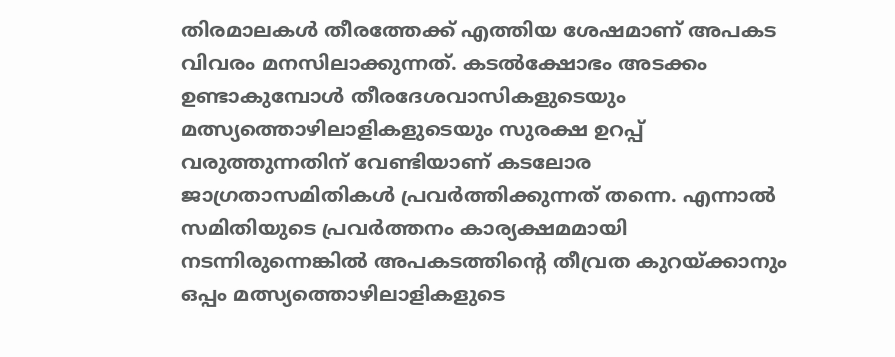തിരമാലകള്‍ തീരത്തേക്ക് എത്തിയ ശേഷമാണ് അപകട വിവരം മനസിലാക്കുന്നത്. കടല്‍ക്ഷോഭം അടക്കം ഉണ്ടാകുമ്പോള്‍ തീരദേശവാസികളുടെയും മത്സ്യത്തൊഴിലാളികളുടെയും സുരക്ഷ ഉറപ്പ് വരുത്തുന്നതിന് വേണ്ടിയാണ് കടലോര ജാഗ്രതാസമിതികള്‍ പ്രവര്‍ത്തിക്കുന്നത് തന്നെ. എന്നാല്‍ സമിതിയുടെ പ്രവര്‍ത്തനം കാര്യക്ഷമമായി നടന്നിരുന്നെങ്കില്‍ അപകടത്തിന്റെ തീവ്രത കുറയ്‌ക്കാനും ഒപ്പം മത്സ്യത്തൊഴിലാളികളുടെ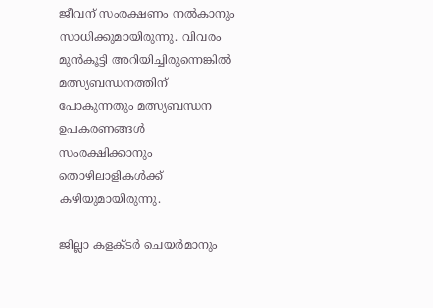ജീവന് സംരക്ഷണം നല്‍കാനും സാധിക്കുമായിരുന്നു. വിവരം മുന്‍കൂട്ടി അറിയിച്ചിരുന്നെങ്കില്‍ മത്സ്യബന്ധനത്തിന് പോകുന്നതും മത്സ്യബന്ധന ഉപകരണങ്ങള്‍ സംരക്ഷിക്കാനും തൊഴിലാളികള്‍ക്ക് കഴിയുമായിരുന്നു.

ജില്ലാ കളക്ടര്‍ ചെയര്‍മാനും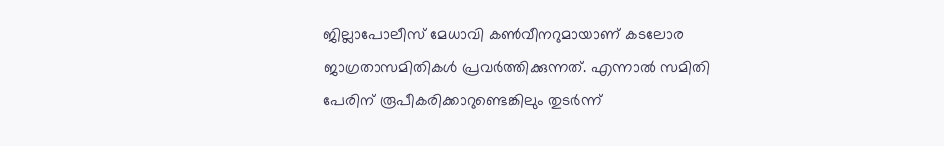ജില്ലാപോലീസ് മേധാവി കണ്‍വീനറുമായാണ് കടലോര ജാഗ്രതാസമിതികള്‍ പ്രവര്‍ത്തിക്കുന്നത്. എന്നാല്‍ സമിതി പേരിന് രൂപീകരിക്കാറുണ്ടെങ്കിലും തുടര്‍ന്ന്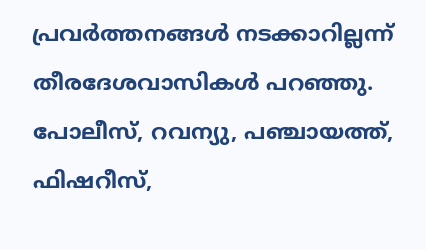പ്രവര്‍ത്തനങ്ങള്‍ നടക്കാറില്ലന്ന് തീരദേശവാസികള്‍ പറഞ്ഞു. പോലീസ്, റവന്യു, പഞ്ചായത്ത്, ഫിഷറീസ്,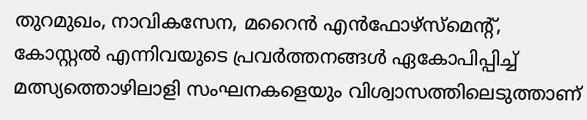തുറമുഖം, നാവികസേന, മറൈന്‍ എന്‍ഫോഴ്‌സ്‌മെന്റ്, കോസ്റ്റല്‍ എന്നിവയുടെ പ്രവര്‍ത്തനങ്ങള്‍ ഏകോപിപ്പിച്ച് മത്സ്യത്തൊഴിലാളി സംഘനകളെയും വിശ്വാസത്തിലെടുത്താണ്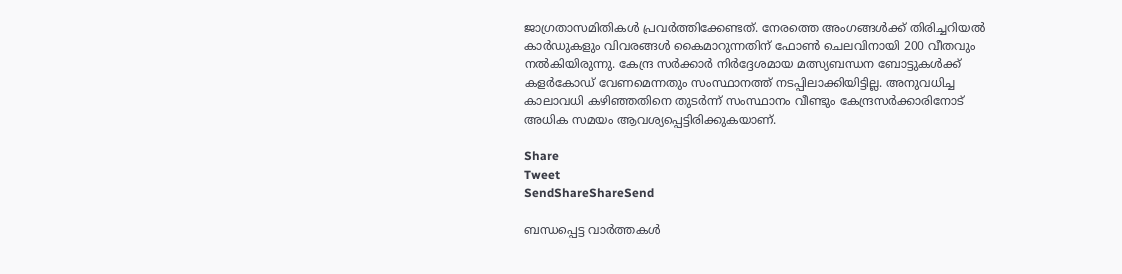ജാഗ്രതാസമിതികള്‍ പ്രവര്‍ത്തിക്കേണ്ടത്. നേരത്തെ അംഗങ്ങള്‍ക്ക് തിരിച്ചറിയല്‍ കാര്‍ഡുകളും വിവരങ്ങള്‍ കൈമാറുന്നതിന് ഫോണ്‍ ചെലവിനായി 200 വീതവും നല്‍കിയിരുന്നു. കേന്ദ്ര സര്‍ക്കാര്‍ നിര്‍ദ്ദേശമായ മത്സ്യബന്ധന ബോട്ടുകള്‍ക്ക് കളര്‍കോഡ് വേണമെന്നതും സംസ്ഥാനത്ത് നടപ്പിലാക്കിയിട്ടില്ല. അനുവധിച്ച കാലാവധി കഴിഞ്ഞതിനെ തുടര്‍ന്ന് സംസ്ഥാനം വീണ്ടും കേന്ദ്രസര്‍ക്കാരിനോട് അധിക സമയം ആവശ്യപ്പെട്ടിരിക്കുകയാണ്.

Share
Tweet
SendShareShareSend

ബന്ധപ്പെട്ട വാര്‍ത്തകള്‍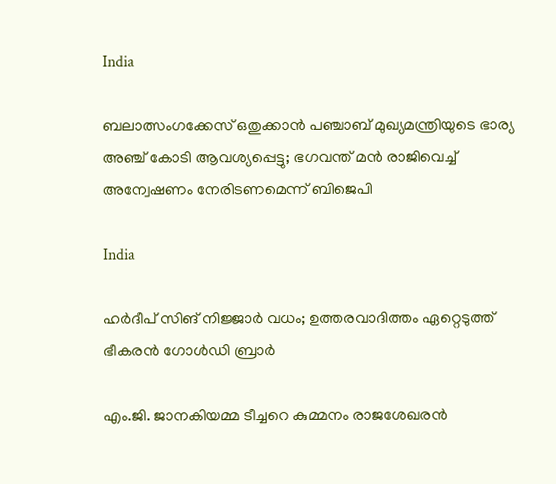India

ബലാത്സംഗക്കേസ് ഒതുക്കാന്‍ പഞ്ചാബ് മുഖ്യമന്ത്രിയുടെ ഭാര്യ അഞ്ച് കോടി ആവശ്യപ്പെട്ടു; ഭഗവന്ത് മന്‍ രാജിവെച്ച് അന്വേഷണം നേരിടണമെന്ന് ബിജെപി

India

ഹർദീപ് സിങ് നിജ്ജാർ വധം; ഉത്തരവാദിത്തം ഏറ്റെടുത്ത് ഭീകരൻ ഗോൾഡി ബ്രാർ

എം.ജി. ജാനകിയമ്മ ടീച്ചറെ കുമ്മനം രാജശേഖരന്‍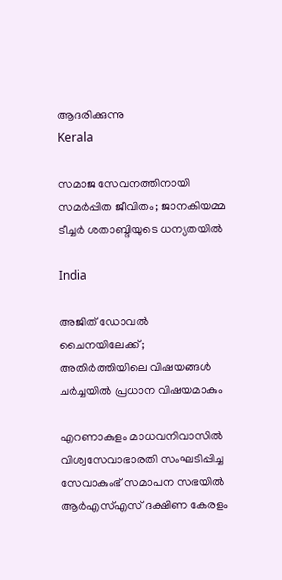ആദരിക്കുന്നു
Kerala

സമാജ സേവനത്തിനായി സമര്‍പ്പിത ജീവിതം; ജാനകിയമ്മ ടീച്ചര്‍ ശതാബ്ദിയുടെ ധന്യതയില്‍

India

അജിത് ഡോവല്‍ ചൈനയിലേക്ക്; അതിര്‍ത്തിയിലെ വിഷയങ്ങള്‍ ചര്‍ച്ചയില്‍ പ്രധാന വിഷയമാകും

എറണാകുളം മാധവനിവാസില്‍ വിശ്വസേവാഭാരതി സംഘടിപ്പിച്ച സേവാകുംഭ് സമാപന സഭയില്‍ ആര്‍എസ്എസ് ദക്ഷിണ കേരളം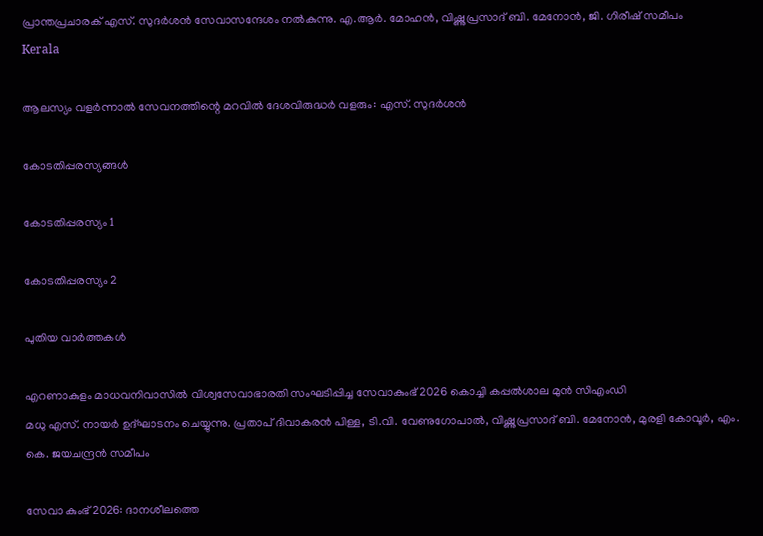പ്രാന്തപ്രചാരക് എസ്. സുദര്‍ശന്‍ സേവാസന്ദേശം നല്‍കുന്നു. എ.ആര്‍. മോഹന്‍, വിഷ്ണുപ്രസാദ് ബി. മേനോന്‍, ജി. ഗിരീഷ് സമീപം
Kerala

ആലസ്യം വളര്‍ന്നാല്‍ സേവനത്തിന്റെ മറവില്‍ ദേശവിരുദ്ധര്‍ വളരും: എസ്. സുദര്‍ശന്‍

കോടതിപ്പരസ്യങ്ങള്‍

കോടതിപ്പരസ്യം 1

കോടതിപ്പരസ്യം 2

പുതിയ വാര്‍ത്തകള്‍

എറണാകുളം മാധവനിവാസില്‍ വിശ്വസേവാഭാരതി സംഘടിപ്പിച്ച സേവാകുംഭ് 2026 കൊച്ചി കപ്പല്‍ശാല മുന്‍ സിഎംഡി
മധു എസ്. നായര്‍ ഉദ്ഘാടനം ചെയ്യുന്നു. പ്രതാപ് ദിവാകരന്‍ പിള്ള, ടി.വി. വേണുഗോപാല്‍, വിഷ്ണുപ്രസാദ് ബി. മേനോന്‍, മുരളി കോവൂര്‍, എം. കെ. ജയചന്ദ്രന്‍ സമീപം

സേവാ കുംഭ് 2026: ദാനശീലത്തെ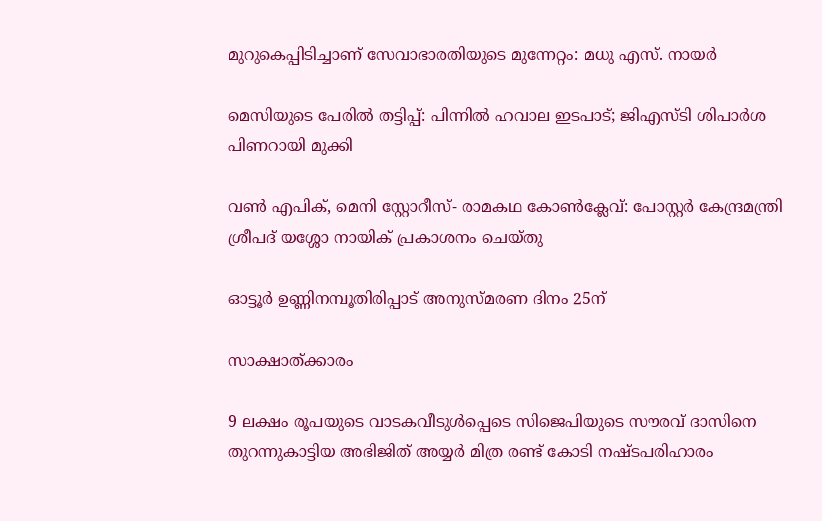മുറുകെപ്പിടിച്ചാണ് സേവാഭാരതിയുടെ മുന്നേറ്റം: മധു എസ്. നായര്‍

മെസിയുടെ പേരില്‍ തട്ടിപ്പ്: പിന്നില്‍ ഹവാല ഇടപാട്; ജിഎസ്ടി ശിപാര്‍ശ പിണറായി മുക്കി

വണ്‍ എപിക്, മെനി സ്റ്റോറീസ്- രാമകഥ കോണ്‍ക്ലേവ്: പോസ്റ്റര്‍ കേന്ദ്രമന്ത്രി ശ്രീപദ് യശ്ശോ നായിക് പ്രകാശനം ചെയ്തു

ഓട്ടൂര്‍ ഉണ്ണിനമ്പൂതിരിപ്പാട് അനുസ്മരണ ദിനം 25ന്

സാക്ഷാത്ക്കാരം

9 ലക്ഷം രൂപയുടെ വാടകവീടുള്‍പ്പെടെ സിജെപിയുടെ സൗരവ് ദാസിനെ തുറന്നുകാട്ടിയ അഭിജിത് അയ്യര്‍ മിത്ര രണ്ട് കോടി നഷ്ടപരിഹാരം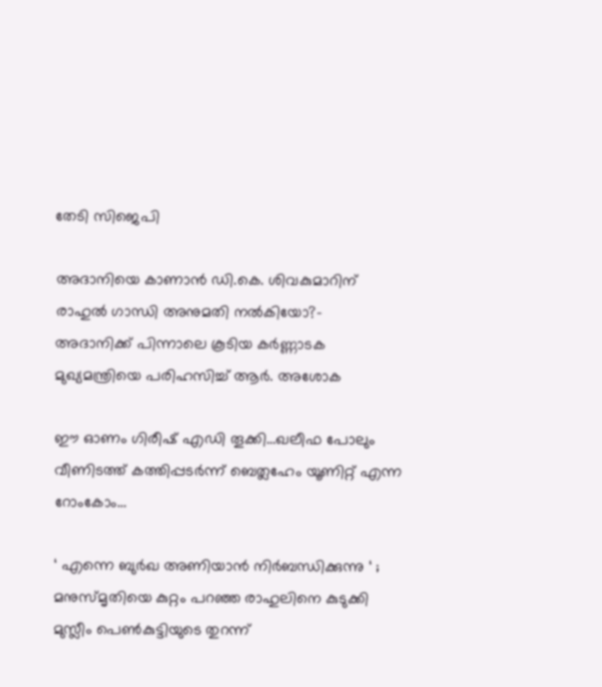തേടി സിജെപി

അദാനിയെ കാണാന്‍ ഡി.കെ. ശിവകുമാറിന് രാഹുല്‍ ഗാന്ധി അനുമതി നല്‍കിയോ?- അദാനിക്ക് പിന്നാലെ കൂടിയ കര്‍ണ്ണാടക മുഖ്യമന്ത്രിയെ പരിഹസിച്ച് ആര്‍. അശോക

ഈ ഓണം ഗിരീഷ് എഡി തൂക്കി…ഖലീഫ പോലും വീണിടത്ത് കത്തിപ്പടര്‍ന്ന് ബെത്ലഹേം യൂണിറ്റ് എന്ന റോംകോം…

‘ എന്നെ ബുർഖ അണിയാൻ നിർബന്ധിക്കുന്നു ‘ ; മനുസ്മൃതിയെ കുറ്റം പറഞ്ഞ രാഹുലിനെ കുടുക്കി മുസ്ലീം പെൺകുട്ടിയുടെ തുറന്ന്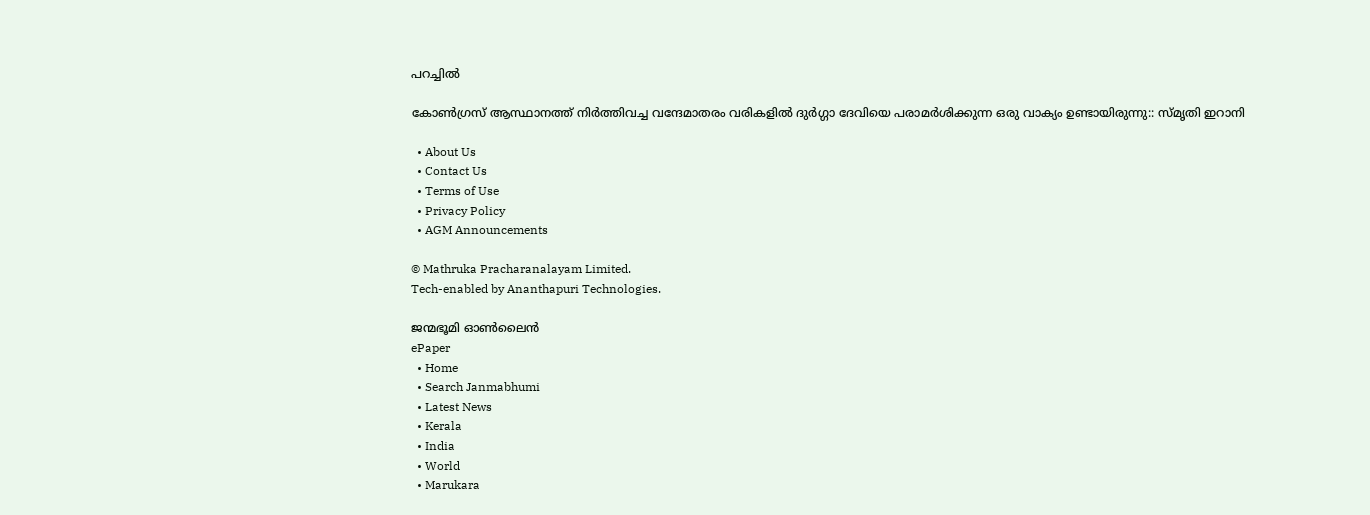പറച്ചിൽ

കോൺഗ്രസ് ആസ്ഥാനത്ത് നിർത്തിവച്ച വന്ദേമാതരം വരികളിൽ ദുർഗ്ഗാ ദേവിയെ പരാമർശിക്കുന്ന ഒരു വാക്യം ഉണ്ടായിരുന്നു:: സ്മൃതി ഇറാനി

  • About Us
  • Contact Us
  • Terms of Use
  • Privacy Policy
  • AGM Announcements

© Mathruka Pracharanalayam Limited.
Tech-enabled by Ananthapuri Technologies.

ജന്മഭൂമി ഓണ്‍ലൈന്‍
ePaper
  • Home
  • Search Janmabhumi
  • Latest News
  • Kerala
  • India
  • World
  • Marukara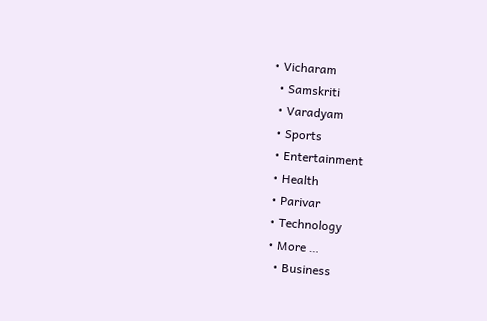• Vicharam
  • Samskriti
  • Varadyam
  • Sports
  • Entertainment
  • Health
  • Parivar
  • Technology
  • More …
    • Business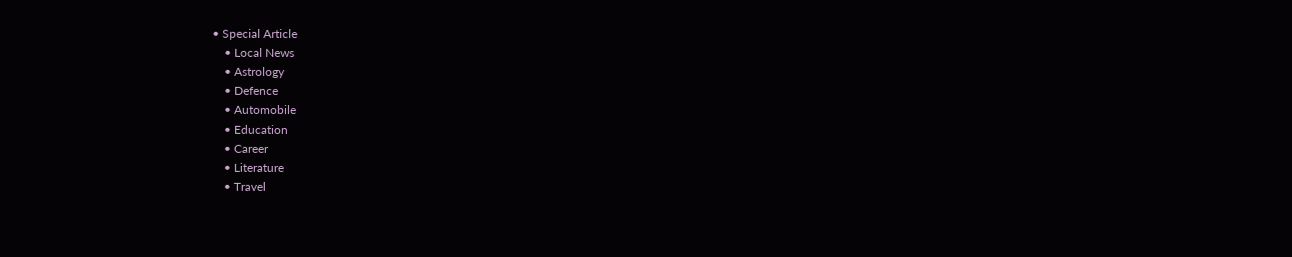• Special Article
    • Local News
    • Astrology
    • Defence
    • Automobile
    • Education
    • Career
    • Literature
    • Travel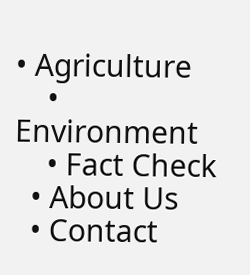• Agriculture
    • Environment
    • Fact Check
  • About Us
  • Contact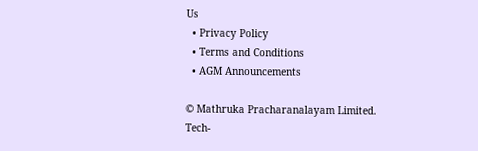Us
  • Privacy Policy
  • Terms and Conditions
  • AGM Announcements

© Mathruka Pracharanalayam Limited.
Tech-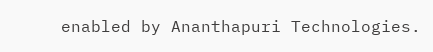enabled by Ananthapuri Technologies.